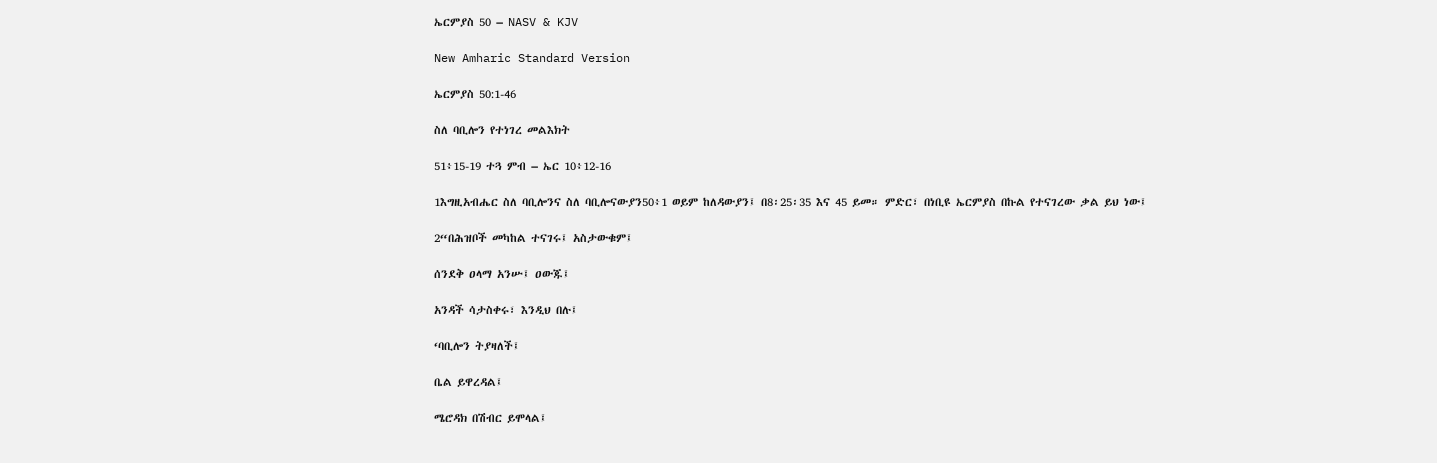ኤርምያስ 50 – NASV & KJV

New Amharic Standard Version

ኤርምያስ 50:1-46

ስለ ባቢሎን የተነገረ መልእክት

51፥15-19 ተጓ ምብ – ኤር 10፥12-16

1እግዚአብሔር ስለ ባቢሎንና ስለ ባቢሎናውያን50፥1 ወይም ከለዳውያን፤ በ8፡25፡35 እና 45 ይመ። ምድር፣ በነቢዩ ኤርምያስ በኩል የተናገረው ቃል ይህ ነው፤

2“በሕዝቦች መካከል ተናገሩ፤ አስታውቁም፤

ሰንደቅ ዐላማ አንሡ፤ ዐውጁ፤

አንዳች ሳታስቀሩ፣ እንዲህ በሉ፤

‘ባቢሎን ትያዛለች፤

ቤል ይዋረዳል፤

ሜሮዳክ በሽብር ይሞላል፤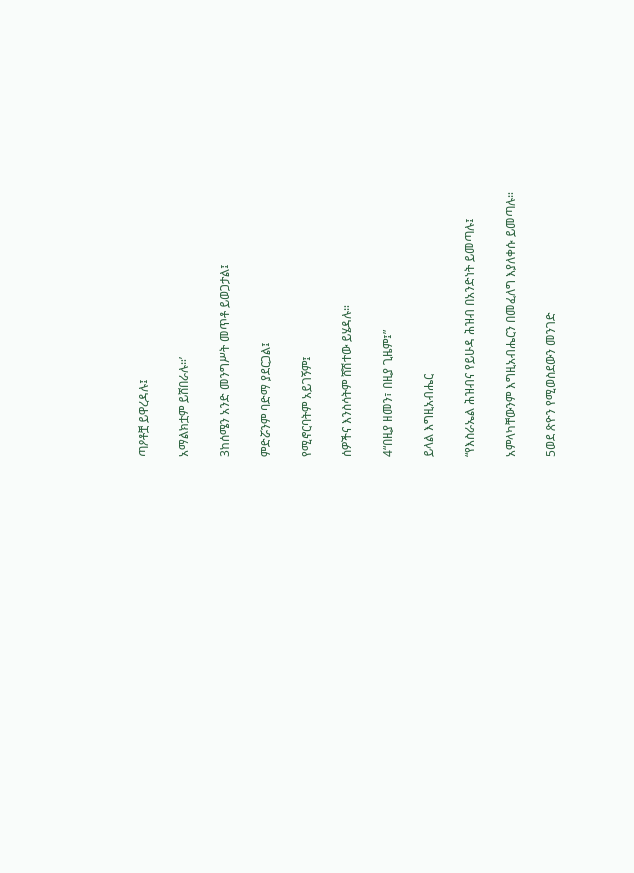ጣዖቶቿ ይዋረዳሉ፤

አማልክቷም ይሸበራሉ።’

3ከሰሜን አንድ መንግሥት መጥቶ ይወጋታል፤

ምድሯንም ባድማ ያደርጋል፤

የሚኖርባትም አይገኝም፤

ሰዎችና እንስሳትም ሸሽተው ይሄዳሉ።

4“በዚያ ዘመን፣ በዚያ ጊዜም፤”

ይላል እግዚአብሔር

“የእስራኤል ሕዝብና የይሁዳ ሕዝብ በአንድነት ይመጣሉ፤

አምላካቸውንም እግዚአብሔርን በመፈለግ እያለቀሱ ይመጣሉ።

5ወደ ጽዮን የሚወስደውን መንገድ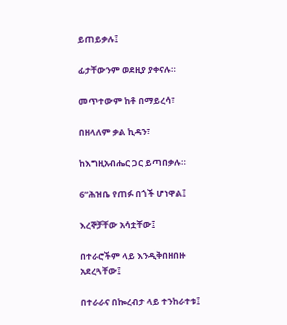ይጠይቃሉ፤

ፊታቸውንም ወደዚያ ያቀናሉ።

መጥተውም ከቶ በማይረሳ፣

በዘላለም ቃል ኪዳን፣

ከእግዚአብሔር ጋር ይጣበቃሉ።

6“ሕዝቤ የጠፉ በጎች ሆነዋል፤

እረኞቻቸው አሳቷቸው፤

በተራሮችም ላይ እንዲቅበዘበዙ አደረጓቸው፤

በተራራና በኰረብታ ላይ ተንከራተቱ፤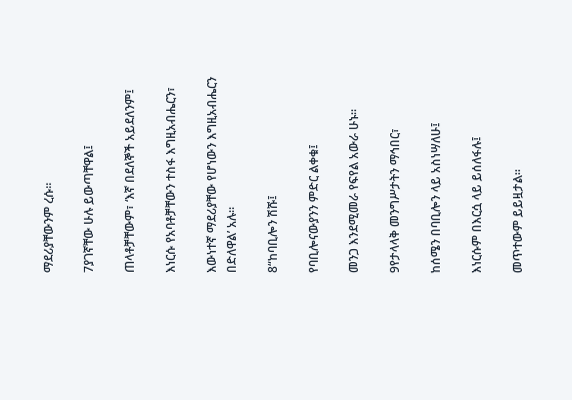ማደሪያቸውንም ረሱ።

7ያገኛቸው ሁሉ ይውጣቸዋል፤

ጠላቶቻቸውም፣ ‘እኛ በደለኞች አይደለንም፤

እነርሱ የአባቶቻቸውን ተስፋ እግዚአብሔርን፣

እውነተኛ ማደሪያቸው የሆነውን እግዚአብሔርን በድለዋል’ አሉ።

8“ከባቢሎን ሽሹ፤

የባቢሎናውያንን ምድር ልቀቁ፤

መንጋ እንደሚመራ የፍየል አውራ ሁኑ።

9የታላላቅ መንግሥታትን ማኅበር፣

ከሰሜን በባቢሎን ላይ አስነሣለሁ፤

እነርሱም በእርሷ ላይ ይሰለፋሉ፤

መጥተውም ይይዟታል።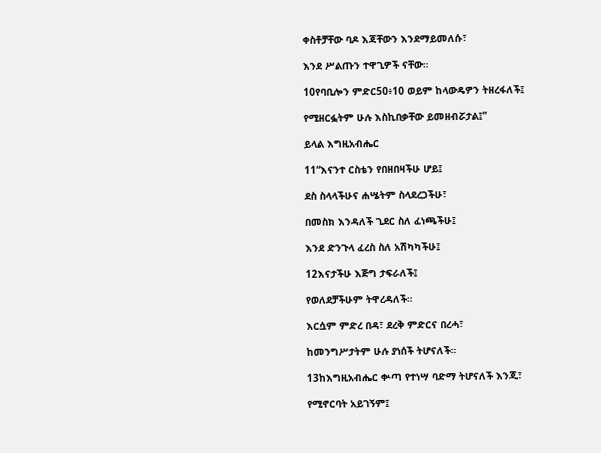ቀስቶቻቸው ባዶ እጃቸውን እንደማይመለሱ፣

እንደ ሥልጡን ተዋጊዎች ናቸው።

10የባቢሎን ምድር50፥10 ወይም ከላውዴዎን ትዘረፋለች፤

የሚዘርፏትም ሁሉ እስኪበቃቸው ይመዘብሯታል፤”

ይላል እግዚአብሔር

11“እናንተ ርስቴን የበዘበዛችሁ ሆይ፤

ደስ ስላላችሁና ሐሤትም ስላደረጋችሁ፣

በመስክ እንዳለች ጊደር ስለ ፈነጫችሁ፤

እንደ ድንጉላ ፈረስ ስለ አሽካካችሁ፤

12እናታችሁ እጅግ ታፍራለች፤

የወለደቻችሁም ትዋረዳለች።

እርሷም ምድረ በዳ፣ ደረቅ ምድርና በረሓ፣

ከመንግሥታትም ሁሉ ያነሰች ትሆናለች።

13ከእግዚአብሔር ቍጣ የተነሣ ባድማ ትሆናለች እንጂ፣

የሚኖርባት አይገኝም፤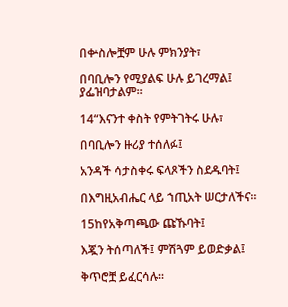በቍስሎቿም ሁሉ ምክንያት፣

በባቢሎን የሚያልፍ ሁሉ ይገረማል፤ ያፌዝባታልም።

14“እናንተ ቀስት የምትገትሩ ሁሉ፣

በባቢሎን ዙሪያ ተሰለፉ፤

አንዳች ሳታስቀሩ ፍላጾችን ስደዱባት፤

በእግዚአብሔር ላይ ኀጢአት ሠርታለችና።

15ከየአቅጣጫው ጩኹባት፤

እጇን ትሰጣለች፤ ምሽጓም ይወድቃል፤

ቅጥሮቿ ይፈርሳሉ።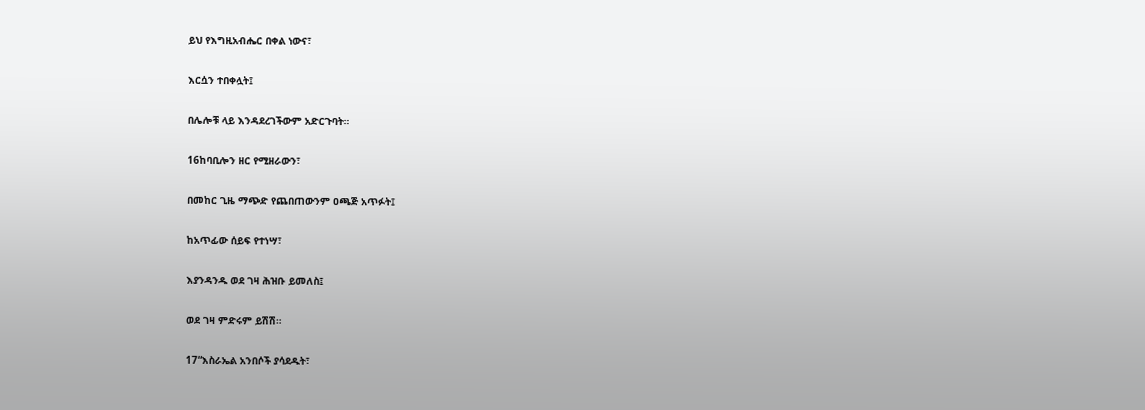ይህ የእግዚአብሔር በቀል ነውና፣

እርሷን ተበቀሏት፤

በሌሎቹ ላይ እንዳደረገችውም አድርጉባት።

16ከባቢሎን ዘር የሚዘራውን፣

በመከር ጊዜ ማጭድ የጨበጠውንም ዐጫጅ አጥፉት፤

ከአጥፊው ሰይፍ የተነሣ፣

እያንዳንዱ ወደ ገዛ ሕዝቡ ይመለስ፤

ወደ ገዛ ምድሩም ይሽሽ።

17“እስራኤል አንበሶች ያሳደዱት፣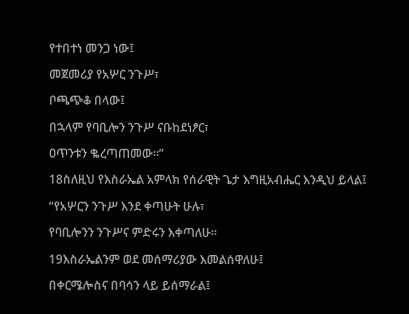የተበተነ መንጋ ነው፤

መጀመሪያ የአሦር ንጉሥ፣

ቦጫጭቆ በላው፤

በኋላም የባቢሎን ንጉሥ ናቡከደነፆር፣

ዐጥንቱን ቈረጣጠመው።”

18ስለዚህ የእስራኤል አምላክ የሰራዊት ጌታ እግዚአብሔር እንዲህ ይላል፤

“የአሦርን ንጉሥ እንደ ቀጣሁት ሁሉ፣

የባቢሎንን ንጉሥና ምድሩን እቀጣለሁ።

19እስራኤልንም ወደ መሰማሪያው እመልሰዋለሁ፤

በቀርሜሎስና በባሳን ላይ ይሰማራል፤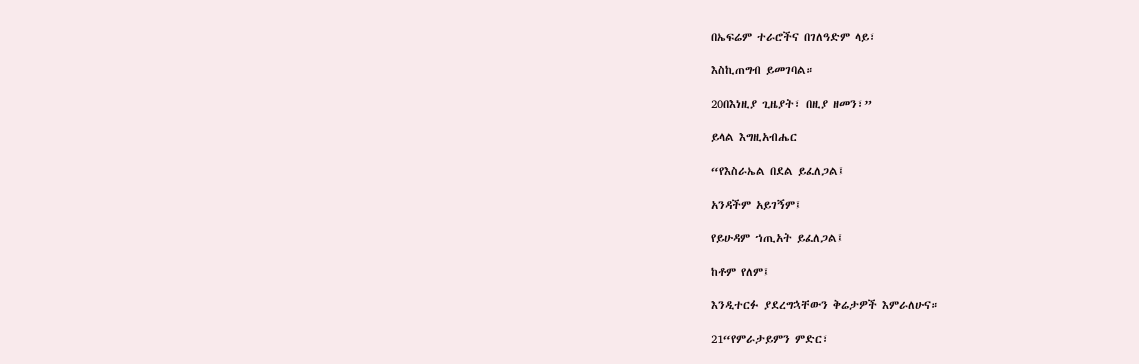በኤፍሬም ተራሮችና በገለዓድም ላይ፣

እስኪጠግብ ይመገባል።

20በእነዚያ ጊዜያት፣ በዚያ ዘመን፣”

ይላል እግዚአብሔር

“የእስራኤል በደል ይፈለጋል፤

አንዳችም አይገኝም፤

የይሁዳም ኀጢአት ይፈለጋል፤

ከቶም የለም፤

እንዲተርፉ ያደረግኋቸውን ቅሬታዎች እምራለሁና።

21“የምራታይምን ምድር፣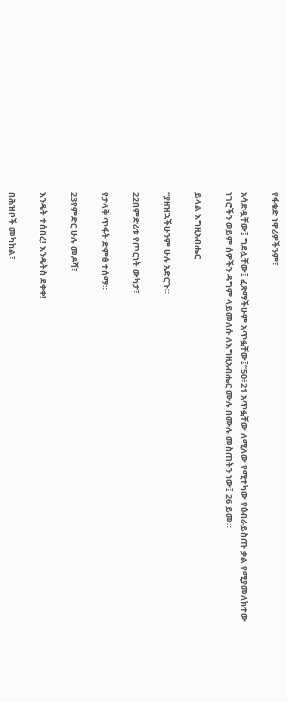የፋቁድ ነዋሪዎችንም፣

አሳድዷቸው፤ ግደሏቸው፤ ፈጽማችሁም አጥፏቸው፤”50፥21 አጥፏቸው ለሚለው የሚተካው የዕብራይስጡ ቃል የሚያመለክተው ነገሮችን ወይም ሰዎችን ዳግም ላይመለሱ ለእግዚአብሔር ሙሉ በሙሉ መስጠትን ነው፤ 26 ይመ።

ይላል እግዚአብሔር

“ያዘዝኋችሁንም ሁሉ አድርጉ።

22በምድሪቱ የጦርነት ውካታ፣

የታላቅ ጥፋት ድምፅ ተሰማ።

23የምድር ሁሉ መዶሻ፣

እንዴት ተሰበረ! እንዴትስ ደቀቀ!

በሕዝቦች መካከል፣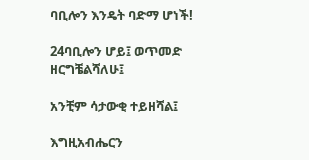ባቢሎን እንዴት ባድማ ሆነች!

24ባቢሎን ሆይ፤ ወጥመድ ዘርግቼልሻለሁ፤

አንቺም ሳታውቂ ተይዘሻል፤

እግዚአብሔርን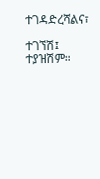ተገዳድረሻልና፣

ተገኘሽ፤ ተያዝሽም።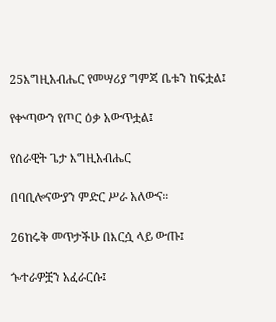25እግዚአብሔር የመሣሪያ ግምጃ ቤቱን ከፍቷል፤

የቍጣውን የጦር ዕቃ አውጥቷል፤

የሰራዊት ጌታ እግዚአብሔር

በባቢሎናውያን ምድር ሥራ አለውና።

26ከሩቅ መጥታችሁ በእርሷ ላይ ውጡ፤

ጐተራዎቿን አፈራርሱ፤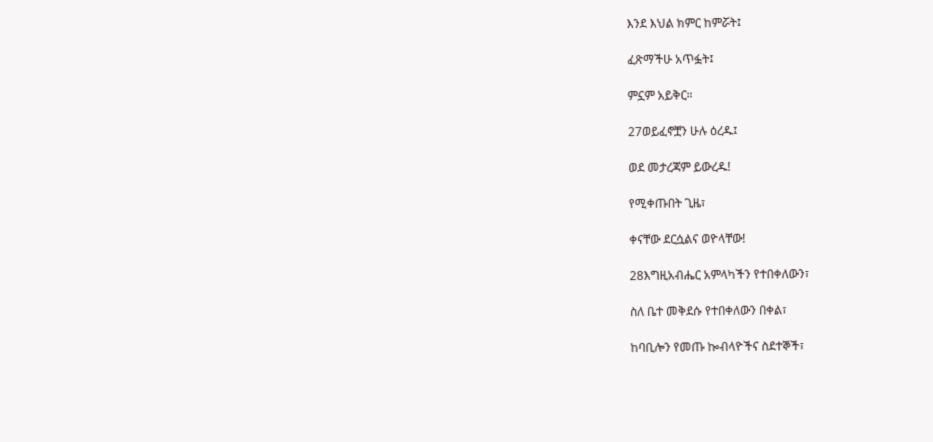እንደ እህል ክምር ከምሯት፤

ፈጽማችሁ አጥፏት፤

ምኗም አይቅር።

27ወይፈኖቿን ሁሉ ዕረዱ፤

ወደ መታረጃም ይውረዱ!

የሚቀጡበት ጊዜ፣

ቀናቸው ደርሷልና ወዮላቸው!

28እግዚአብሔር አምላካችን የተበቀለውን፣

ስለ ቤተ መቅደሱ የተበቀለውን በቀል፣

ከባቢሎን የመጡ ኰብላዮችና ስደተኞች፣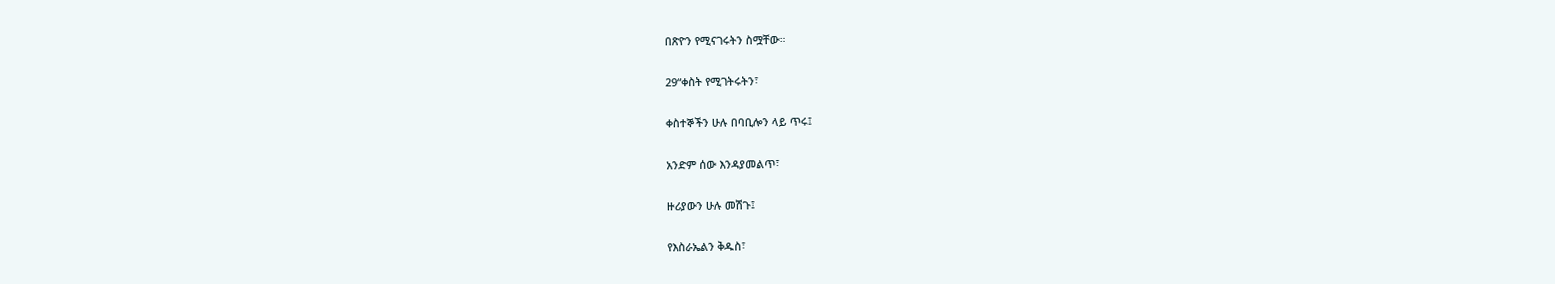በጽዮን የሚናገሩትን ስሟቸው።

29“ቀስት የሚገትሩትን፣

ቀስተኞችን ሁሉ በባቢሎን ላይ ጥሩ፤

አንድም ሰው እንዳያመልጥ፣

ዙሪያውን ሁሉ መሽጉ፤

የእስራኤልን ቅዱስ፣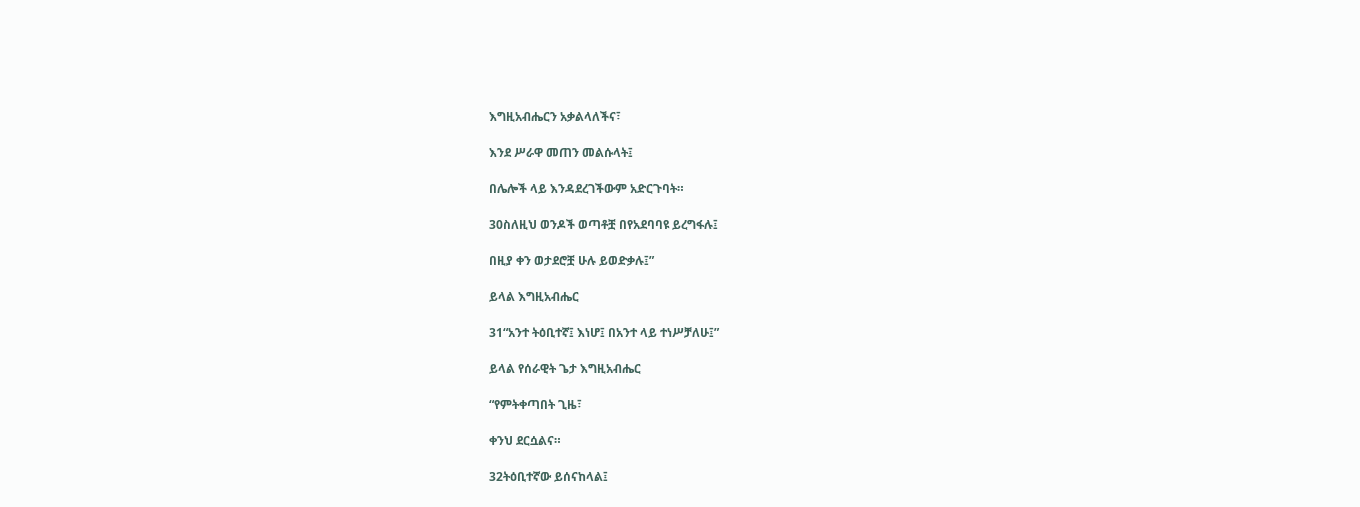እግዚአብሔርን አቃልላለችና፣

እንደ ሥራዋ መጠን መልሱላት፤

በሌሎች ላይ እንዳደረገችውም አድርጉባት።

30ስለዚህ ወንዶች ወጣቶቿ በየአደባባዩ ይረግፋሉ፤

በዚያ ቀን ወታደሮቿ ሁሉ ይወድቃሉ፤”

ይላል እግዚአብሔር

31“አንተ ትዕቢተኛ፤ እነሆ፤ በአንተ ላይ ተነሥቻለሁ፤”

ይላል የሰራዊት ጌታ እግዚአብሔር

“የምትቀጣበት ጊዜ፣

ቀንህ ደርሷልና።

32ትዕቢተኛው ይሰናከላል፤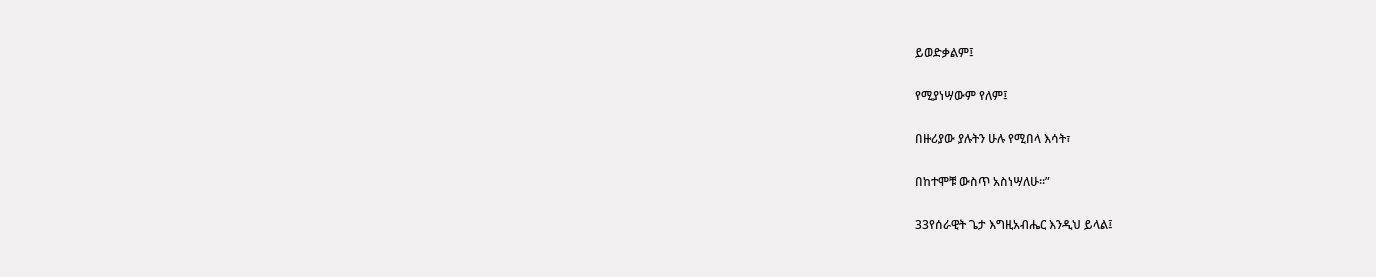ይወድቃልም፤

የሚያነሣውም የለም፤

በዙሪያው ያሉትን ሁሉ የሚበላ እሳት፣

በከተሞቹ ውስጥ አስነሣለሁ።”

33የሰራዊት ጌታ እግዚአብሔር እንዲህ ይላል፤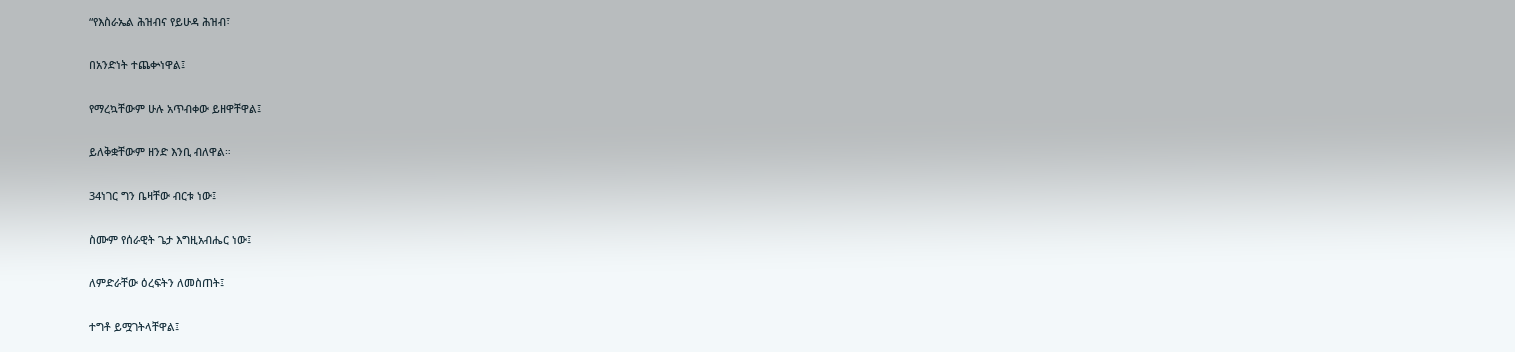“የእስራኤል ሕዝብና የይሁዳ ሕዝብ፣

በአንድነት ተጨቍነዋል፤

የማረኳቸውም ሁሉ አጥብቀው ይዘዋቸዋል፤

ይለቅቋቸውም ዘንድ እንቢ ብለዋል።

34ነገር ግን ቤዛቸው ብርቱ ነው፤

ስሙም የሰራዊት ጌታ እግዚአብሔር ነው፤

ለምድራቸው ዕረፍትን ለመስጠት፤

ተግቶ ይሟገትላቸዋል፤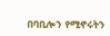በባቢሎን የሚኖሩትን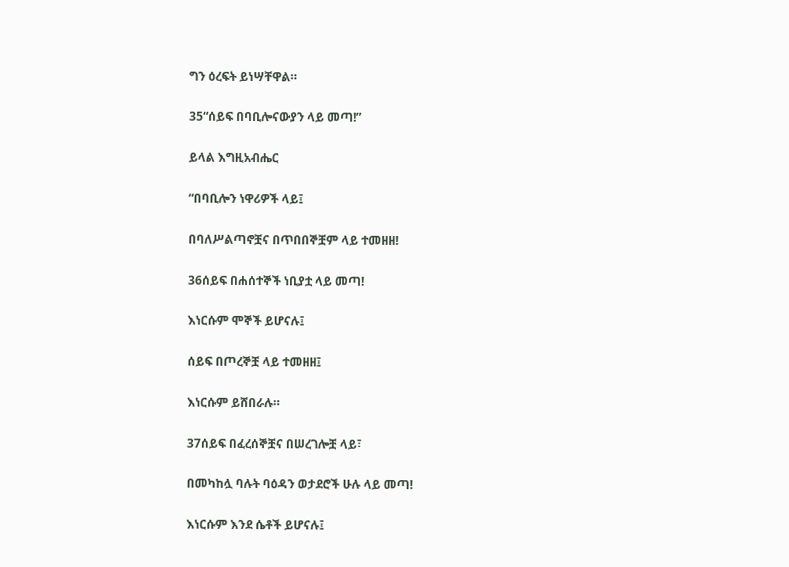ግን ዕረፍት ይነሣቸዋል።

35“ሰይፍ በባቢሎናውያን ላይ መጣ!”

ይላል እግዚአብሔር

“በባቢሎን ነዋሪዎች ላይ፤

በባለሥልጣኖቿና በጥበበኞቿም ላይ ተመዘዘ!

36ሰይፍ በሐሰተኞች ነቢያቷ ላይ መጣ!

እነርሱም ሞኞች ይሆናሉ፤

ሰይፍ በጦረኞቿ ላይ ተመዘዘ፤

እነርሱም ይሸበራሉ።

37ሰይፍ በፈረሰኞቿና በሠረገሎቿ ላይ፣

በመካከሏ ባሉት ባዕዳን ወታደሮች ሁሉ ላይ መጣ!

እነርሱም እንደ ሴቶች ይሆናሉ፤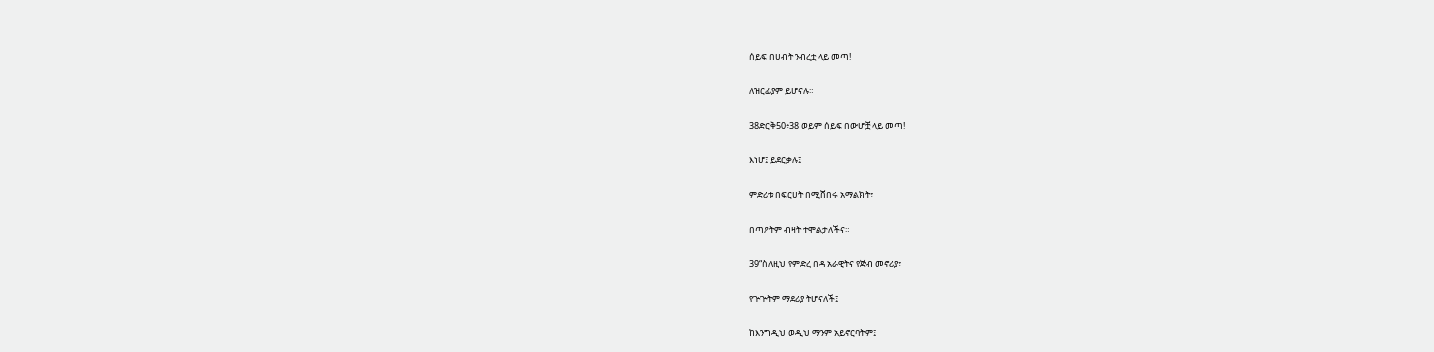ሰይፍ በሀብት ንብረቷ ላይ መጣ!

ለዝርፊያም ይሆናሉ።

38ድርቅ50፥38 ወይም ሰይፍ በውሆቿ ላይ መጣ!

እነሆ፤ ይደርቃሉ፤

ምድሪቱ በፍርሀት በሚሸበሩ አማልክት፣

በጣዖትም ብዛት ተሞልታለችና።

39“ስለዚህ የምድረ በዳ አራዊትና የጅብ መኖሪያ፣

የጕጕትም ማደሪያ ትሆናለች፤

ከእንግዲህ ወዲህ ማንም አይኖርባትም፤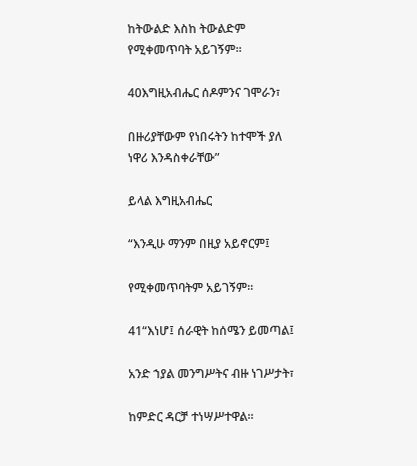ከትውልድ እስከ ትውልድም የሚቀመጥባት አይገኝም።

40እግዚአብሔር ሰዶምንና ገሞራን፣

በዙሪያቸውም የነበሩትን ከተሞች ያለ ነዋሪ እንዳስቀራቸው”

ይላል እግዚአብሔር

“እንዲሁ ማንም በዚያ አይኖርም፤

የሚቀመጥባትም አይገኝም።

41“እነሆ፤ ሰራዊት ከሰሜን ይመጣል፤

አንድ ኀያል መንግሥትና ብዙ ነገሥታት፣

ከምድር ዳርቻ ተነሣሥተዋል።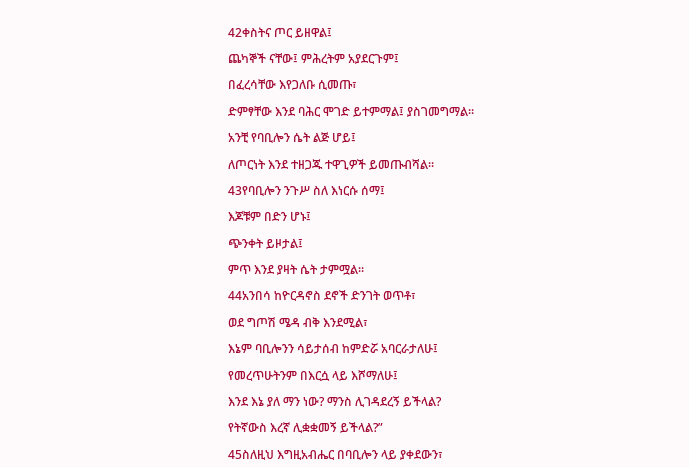42ቀስትና ጦር ይዘዋል፤

ጨካኞች ናቸው፤ ምሕረትም አያደርጉም፤

በፈረሳቸው እየጋለቡ ሲመጡ፣

ድምፃቸው እንደ ባሕር ሞገድ ይተምማል፤ ያስገመግማል።

አንቺ የባቢሎን ሴት ልጅ ሆይ፤

ለጦርነት እንደ ተዘጋጁ ተዋጊዎች ይመጡብሻል።

43የባቢሎን ንጉሥ ስለ እነርሱ ሰማ፤

እጆቹም በድን ሆኑ፤

ጭንቀት ይዞታል፤

ምጥ እንደ ያዛት ሴት ታምሟል።

44አንበሳ ከዮርዳኖስ ደኖች ድንገት ወጥቶ፣

ወደ ግጦሽ ሜዳ ብቅ እንደሚል፣

እኔም ባቢሎንን ሳይታሰብ ከምድሯ አባርራታለሁ፤

የመረጥሁትንም በእርሷ ላይ እሾማለሁ፤

እንደ እኔ ያለ ማን ነው? ማንስ ሊገዳደረኝ ይችላል?

የትኛውስ እረኛ ሊቋቋመኝ ይችላል?”

45ስለዚህ እግዚአብሔር በባቢሎን ላይ ያቀደውን፣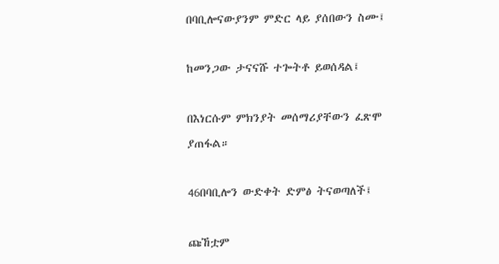በባቢሎናውያንም ምድር ላይ ያሰበውን ስሙ፤

ከመንጋው ታናናሹ ተጐትቶ ይወሰዳል፤

በእነርሱም ምክንያት መሰማሪያቸውን ፈጽሞ ያጠፋል።

46በባቢሎን ውድቀት ድምፅ ትናወጣለች፤

ጩኸቷም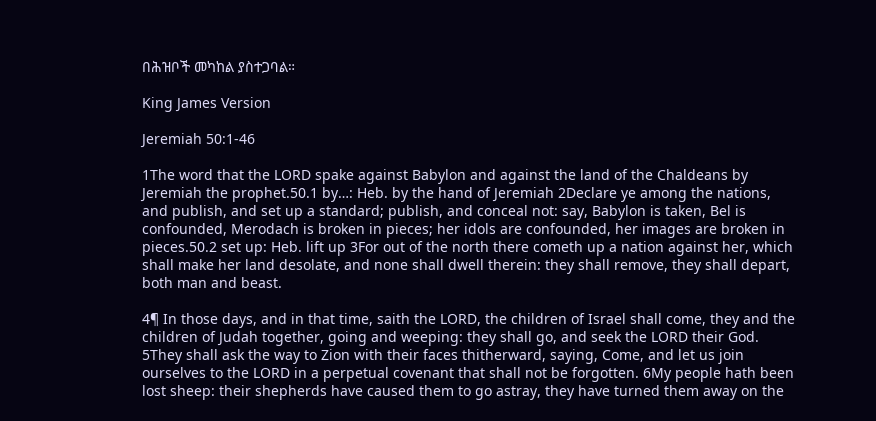በሕዝቦች መካከል ያስተጋባል።

King James Version

Jeremiah 50:1-46

1The word that the LORD spake against Babylon and against the land of the Chaldeans by Jeremiah the prophet.50.1 by…: Heb. by the hand of Jeremiah 2Declare ye among the nations, and publish, and set up a standard; publish, and conceal not: say, Babylon is taken, Bel is confounded, Merodach is broken in pieces; her idols are confounded, her images are broken in pieces.50.2 set up: Heb. lift up 3For out of the north there cometh up a nation against her, which shall make her land desolate, and none shall dwell therein: they shall remove, they shall depart, both man and beast.

4¶ In those days, and in that time, saith the LORD, the children of Israel shall come, they and the children of Judah together, going and weeping: they shall go, and seek the LORD their God. 5They shall ask the way to Zion with their faces thitherward, saying, Come, and let us join ourselves to the LORD in a perpetual covenant that shall not be forgotten. 6My people hath been lost sheep: their shepherds have caused them to go astray, they have turned them away on the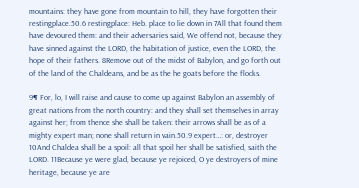mountains: they have gone from mountain to hill, they have forgotten their restingplace.50.6 restingplace: Heb. place to lie down in 7All that found them have devoured them: and their adversaries said, We offend not, because they have sinned against the LORD, the habitation of justice, even the LORD, the hope of their fathers. 8Remove out of the midst of Babylon, and go forth out of the land of the Chaldeans, and be as the he goats before the flocks.

9¶ For, lo, I will raise and cause to come up against Babylon an assembly of great nations from the north country: and they shall set themselves in array against her; from thence she shall be taken: their arrows shall be as of a mighty expert man; none shall return in vain.50.9 expert…: or, destroyer 10And Chaldea shall be a spoil: all that spoil her shall be satisfied, saith the LORD. 11Because ye were glad, because ye rejoiced, O ye destroyers of mine heritage, because ye are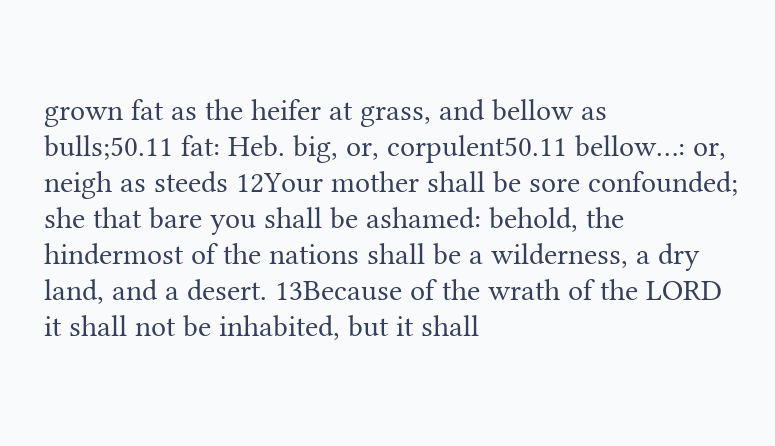grown fat as the heifer at grass, and bellow as bulls;50.11 fat: Heb. big, or, corpulent50.11 bellow…: or, neigh as steeds 12Your mother shall be sore confounded; she that bare you shall be ashamed: behold, the hindermost of the nations shall be a wilderness, a dry land, and a desert. 13Because of the wrath of the LORD it shall not be inhabited, but it shall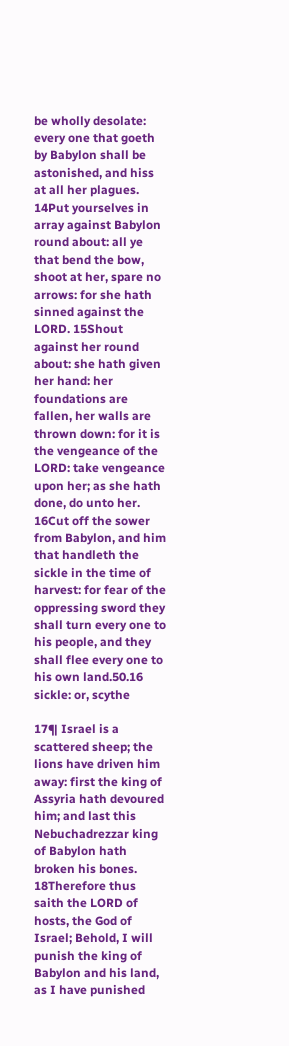be wholly desolate: every one that goeth by Babylon shall be astonished, and hiss at all her plagues. 14Put yourselves in array against Babylon round about: all ye that bend the bow, shoot at her, spare no arrows: for she hath sinned against the LORD. 15Shout against her round about: she hath given her hand: her foundations are fallen, her walls are thrown down: for it is the vengeance of the LORD: take vengeance upon her; as she hath done, do unto her. 16Cut off the sower from Babylon, and him that handleth the sickle in the time of harvest: for fear of the oppressing sword they shall turn every one to his people, and they shall flee every one to his own land.50.16 sickle: or, scythe

17¶ Israel is a scattered sheep; the lions have driven him away: first the king of Assyria hath devoured him; and last this Nebuchadrezzar king of Babylon hath broken his bones. 18Therefore thus saith the LORD of hosts, the God of Israel; Behold, I will punish the king of Babylon and his land, as I have punished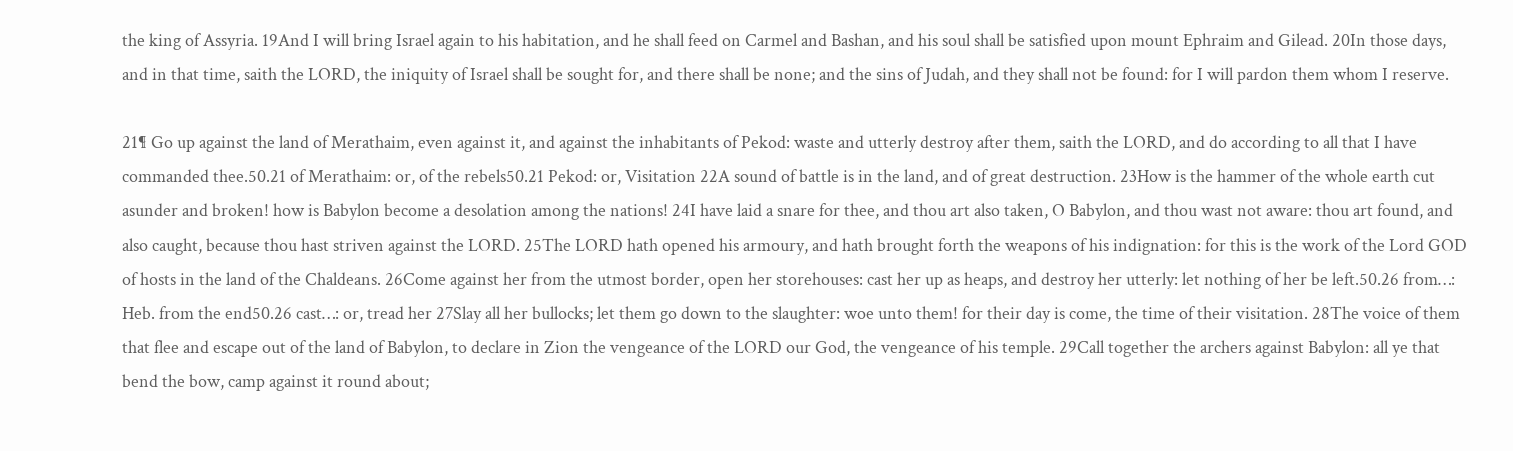the king of Assyria. 19And I will bring Israel again to his habitation, and he shall feed on Carmel and Bashan, and his soul shall be satisfied upon mount Ephraim and Gilead. 20In those days, and in that time, saith the LORD, the iniquity of Israel shall be sought for, and there shall be none; and the sins of Judah, and they shall not be found: for I will pardon them whom I reserve.

21¶ Go up against the land of Merathaim, even against it, and against the inhabitants of Pekod: waste and utterly destroy after them, saith the LORD, and do according to all that I have commanded thee.50.21 of Merathaim: or, of the rebels50.21 Pekod: or, Visitation 22A sound of battle is in the land, and of great destruction. 23How is the hammer of the whole earth cut asunder and broken! how is Babylon become a desolation among the nations! 24I have laid a snare for thee, and thou art also taken, O Babylon, and thou wast not aware: thou art found, and also caught, because thou hast striven against the LORD. 25The LORD hath opened his armoury, and hath brought forth the weapons of his indignation: for this is the work of the Lord GOD of hosts in the land of the Chaldeans. 26Come against her from the utmost border, open her storehouses: cast her up as heaps, and destroy her utterly: let nothing of her be left.50.26 from…: Heb. from the end50.26 cast…: or, tread her 27Slay all her bullocks; let them go down to the slaughter: woe unto them! for their day is come, the time of their visitation. 28The voice of them that flee and escape out of the land of Babylon, to declare in Zion the vengeance of the LORD our God, the vengeance of his temple. 29Call together the archers against Babylon: all ye that bend the bow, camp against it round about;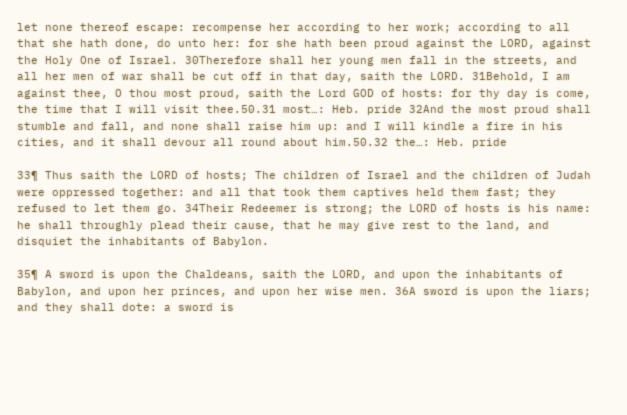let none thereof escape: recompense her according to her work; according to all that she hath done, do unto her: for she hath been proud against the LORD, against the Holy One of Israel. 30Therefore shall her young men fall in the streets, and all her men of war shall be cut off in that day, saith the LORD. 31Behold, I am against thee, O thou most proud, saith the Lord GOD of hosts: for thy day is come, the time that I will visit thee.50.31 most…: Heb. pride 32And the most proud shall stumble and fall, and none shall raise him up: and I will kindle a fire in his cities, and it shall devour all round about him.50.32 the…: Heb. pride

33¶ Thus saith the LORD of hosts; The children of Israel and the children of Judah were oppressed together: and all that took them captives held them fast; they refused to let them go. 34Their Redeemer is strong; the LORD of hosts is his name: he shall throughly plead their cause, that he may give rest to the land, and disquiet the inhabitants of Babylon.

35¶ A sword is upon the Chaldeans, saith the LORD, and upon the inhabitants of Babylon, and upon her princes, and upon her wise men. 36A sword is upon the liars; and they shall dote: a sword is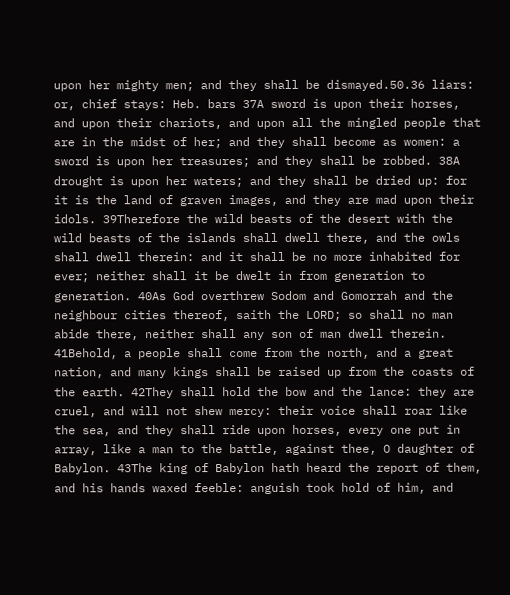upon her mighty men; and they shall be dismayed.50.36 liars: or, chief stays: Heb. bars 37A sword is upon their horses, and upon their chariots, and upon all the mingled people that are in the midst of her; and they shall become as women: a sword is upon her treasures; and they shall be robbed. 38A drought is upon her waters; and they shall be dried up: for it is the land of graven images, and they are mad upon their idols. 39Therefore the wild beasts of the desert with the wild beasts of the islands shall dwell there, and the owls shall dwell therein: and it shall be no more inhabited for ever; neither shall it be dwelt in from generation to generation. 40As God overthrew Sodom and Gomorrah and the neighbour cities thereof, saith the LORD; so shall no man abide there, neither shall any son of man dwell therein. 41Behold, a people shall come from the north, and a great nation, and many kings shall be raised up from the coasts of the earth. 42They shall hold the bow and the lance: they are cruel, and will not shew mercy: their voice shall roar like the sea, and they shall ride upon horses, every one put in array, like a man to the battle, against thee, O daughter of Babylon. 43The king of Babylon hath heard the report of them, and his hands waxed feeble: anguish took hold of him, and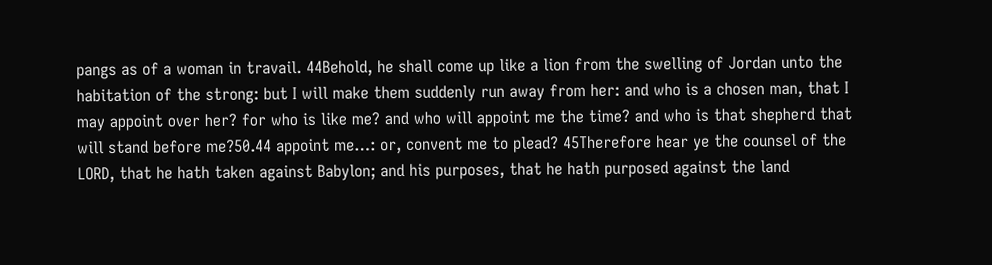pangs as of a woman in travail. 44Behold, he shall come up like a lion from the swelling of Jordan unto the habitation of the strong: but I will make them suddenly run away from her: and who is a chosen man, that I may appoint over her? for who is like me? and who will appoint me the time? and who is that shepherd that will stand before me?50.44 appoint me…: or, convent me to plead? 45Therefore hear ye the counsel of the LORD, that he hath taken against Babylon; and his purposes, that he hath purposed against the land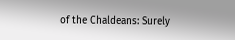of the Chaldeans: Surely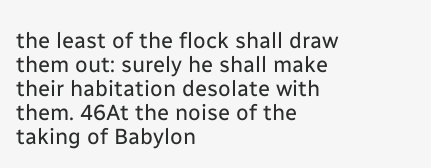the least of the flock shall draw them out: surely he shall make their habitation desolate with them. 46At the noise of the taking of Babylon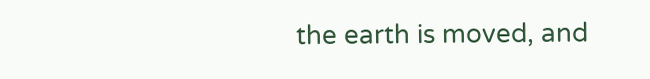the earth is moved, and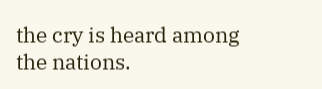the cry is heard among the nations.